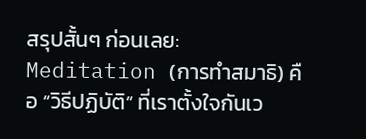สรุปสั้นๆ ก่อนเลย: Meditation (การทำสมาธิ) คือ “วิธีปฏิบัติ” ที่เราตั้งใจกันเว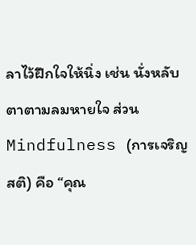ลาไว้ฝึกใจให้นิ่ง เช่น นั่งหลับตาตามลมหายใจ ส่วน Mindfulness (การเจริญสติ) คือ “คุณ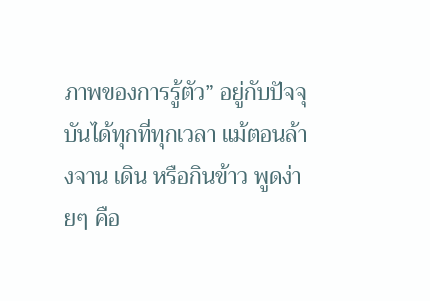ภาพของการรู้ตัว” อยู่กับปัจจุบันได้ทุกที่ทุกเวลา แม้ตอนล้างจาน เดิน หรือกินข้าว พูดง่ายๆ คือ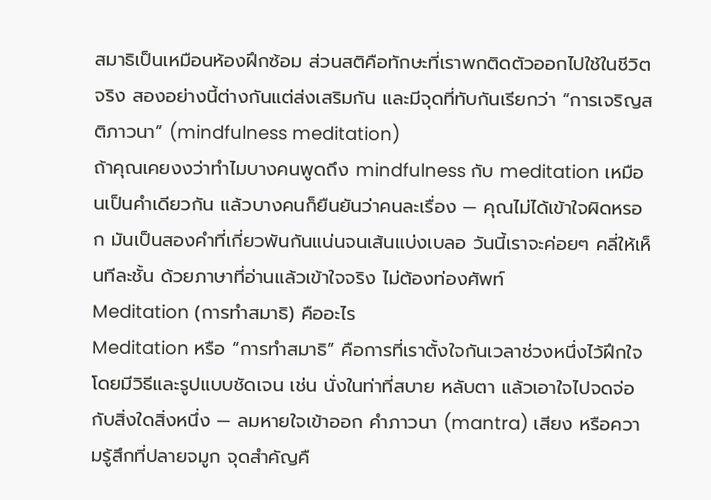สมาธิเป็นเหมือนห้องฝึกซ้อม ส่วนสติคือทักษะที่เราพกติดตัวออกไปใช้ในชีวิตจริง สองอย่างนี้ต่างกันแต่ส่งเสริมกัน และมีจุดที่ทับกันเรียกว่า “การเจริญสติภาวนา” (mindfulness meditation)
ถ้าคุณเคยงงว่าทำไมบางคนพูดถึง mindfulness กับ meditation เหมือนเป็นคำเดียวกัน แล้วบางคนก็ยืนยันว่าคนละเรื่อง — คุณไม่ได้เข้าใจผิดหรอก มันเป็นสองคำที่เกี่ยวพันกันแน่นจนเส้นแบ่งเบลอ วันนี้เราจะค่อยๆ คลี่ให้เห็นทีละชั้น ด้วยภาษาที่อ่านแล้วเข้าใจจริง ไม่ต้องท่องศัพท์
Meditation (การทำสมาธิ) คืออะไร
Meditation หรือ “การทำสมาธิ” คือการที่เราตั้งใจกันเวลาช่วงหนึ่งไว้ฝึกใจ โดยมีวิธีและรูปแบบชัดเจน เช่น นั่งในท่าที่สบาย หลับตา แล้วเอาใจไปจดจ่อกับสิ่งใดสิ่งหนึ่ง — ลมหายใจเข้าออก คำภาวนา (mantra) เสียง หรือความรู้สึกที่ปลายจมูก จุดสำคัญคื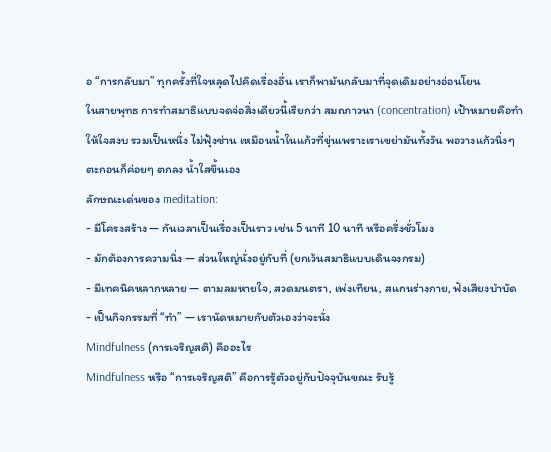อ “การกลับมา” ทุกครั้งที่ใจหลุดไปคิดเรื่องอื่น เราก็พามันกลับมาที่จุดเดิมอย่างอ่อนโยน
ในสายพุทธ การทำสมาธิแบบจดจ่อสิ่งเดียวนี้เรียกว่า สมถภาวนา (concentration) เป้าหมายคือทำให้ใจสงบ รวมเป็นหนึ่ง ไม่ฟุ้งซ่าน เหมือนน้ำในแก้วที่ขุ่นเพราะเราเขย่ามันทั้งวัน พอวางแก้วนิ่งๆ ตะกอนก็ค่อยๆ ตกลง น้ำใสขึ้นเอง
ลักษณะเด่นของ meditation:
- มีโครงสร้าง — กันเวลาเป็นเรื่องเป็นราว เช่น 5 นาที 10 นาที หรือครึ่งชั่วโมง
- มักต้องการความนิ่ง — ส่วนใหญ่นั่งอยู่กับที่ (ยกเว้นสมาธิแบบเดินจงกรม)
- มีเทคนิคหลากหลาย — ตามลมหายใจ, สวดมนตรา, เพ่งเทียน, สแกนร่างกาย, ฟังเสียงบำบัด
- เป็นกิจกรรมที่ “ทำ” — เรานัดหมายกับตัวเองว่าจะนั่ง
Mindfulness (การเจริญสติ) คืออะไร
Mindfulness หรือ “การเจริญสติ” คือการรู้ตัวอยู่กับปัจจุบันขณะ รับรู้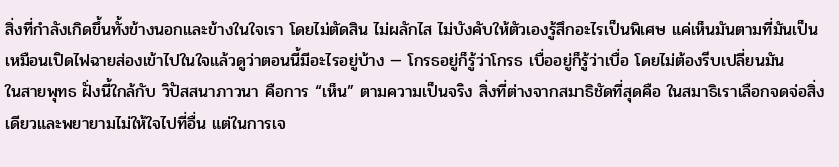สิ่งที่กำลังเกิดขึ้นทั้งข้างนอกและข้างในใจเรา โดยไม่ตัดสิน ไม่ผลักไส ไม่บังคับให้ตัวเองรู้สึกอะไรเป็นพิเศษ แค่เห็นมันตามที่มันเป็น เหมือนเปิดไฟฉายส่องเข้าไปในใจแล้วดูว่าตอนนี้มีอะไรอยู่บ้าง — โกรธอยู่ก็รู้ว่าโกรธ เบื่ออยู่ก็รู้ว่าเบื่อ โดยไม่ต้องรีบเปลี่ยนมัน
ในสายพุทธ ฝั่งนี้ใกล้กับ วิปัสสนาภาวนา คือการ “เห็น” ตามความเป็นจริง สิ่งที่ต่างจากสมาธิชัดที่สุดคือ ในสมาธิเราเลือกจดจ่อสิ่งเดียวและพยายามไม่ให้ใจไปที่อื่น แต่ในการเจ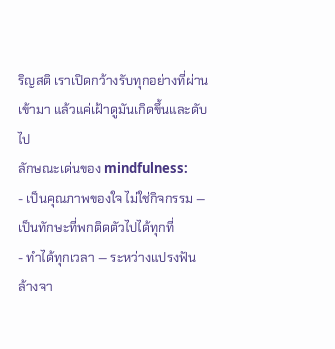ริญสติ เราเปิดกว้างรับทุกอย่างที่ผ่านเข้ามา แล้วแค่เฝ้าดูมันเกิดขึ้นและดับไป
ลักษณะเด่นของ mindfulness:
- เป็นคุณภาพของใจ ไม่ใช่กิจกรรม — เป็นทักษะที่พกติดตัวไปได้ทุกที่
- ทำได้ทุกเวลา — ระหว่างแปรงฟัน ล้างจา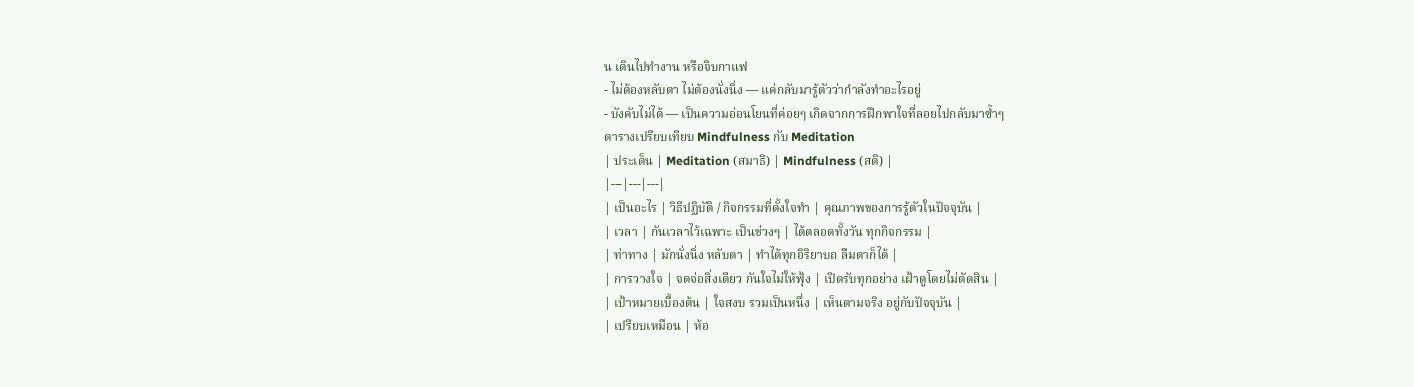น เดินไปทำงาน หรือจิบกาแฟ
- ไม่ต้องหลับตา ไม่ต้องนั่งนิ่ง — แค่กลับมารู้ตัวว่ากำลังทำอะไรอยู่
- บังคับไม่ได้ — เป็นความอ่อนโยนที่ค่อยๆ เกิดจากการฝึกพาใจที่ลอยไปกลับมาซ้ำๆ
ตารางเปรียบเทียบ Mindfulness กับ Meditation
| ประเด็น | Meditation (สมาธิ) | Mindfulness (สติ) |
|---|---|---|
| เป็นอะไร | วิธีปฏิบัติ / กิจกรรมที่ตั้งใจทำ | คุณภาพของการรู้ตัวในปัจจุบัน |
| เวลา | กันเวลาไว้เฉพาะ เป็นช่วงๆ | ได้ตลอดทั้งวัน ทุกกิจกรรม |
| ท่าทาง | มักนั่งนิ่ง หลับตา | ทำได้ทุกอิริยาบถ ลืมตาก็ได้ |
| การวางใจ | จดจ่อสิ่งเดียว กันใจไม่ให้ฟุ้ง | เปิดรับทุกอย่าง เฝ้าดูโดยไม่ตัดสิน |
| เป้าหมายเบื้องต้น | ใจสงบ รวมเป็นหนึ่ง | เห็นตามจริง อยู่กับปัจจุบัน |
| เปรียบเหมือน | ห้อ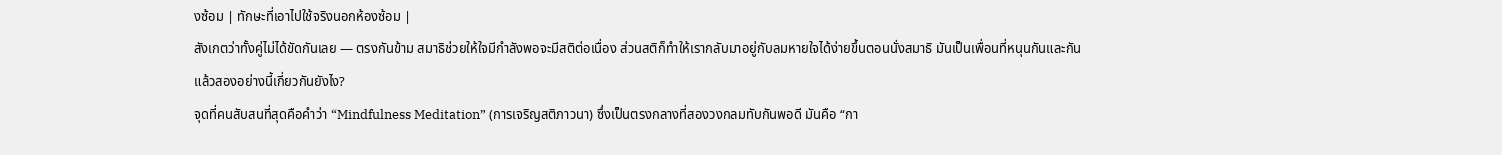งซ้อม | ทักษะที่เอาไปใช้จริงนอกห้องซ้อม |
สังเกตว่าทั้งคู่ไม่ได้ขัดกันเลย — ตรงกันข้าม สมาธิช่วยให้ใจมีกำลังพอจะมีสติต่อเนื่อง ส่วนสติก็ทำให้เรากลับมาอยู่กับลมหายใจได้ง่ายขึ้นตอนนั่งสมาธิ มันเป็นเพื่อนที่หนุนกันและกัน
แล้วสองอย่างนี้เกี่ยวกันยังไง?
จุดที่คนสับสนที่สุดคือคำว่า “Mindfulness Meditation” (การเจริญสติภาวนา) ซึ่งเป็นตรงกลางที่สองวงกลมทับกันพอดี มันคือ “กา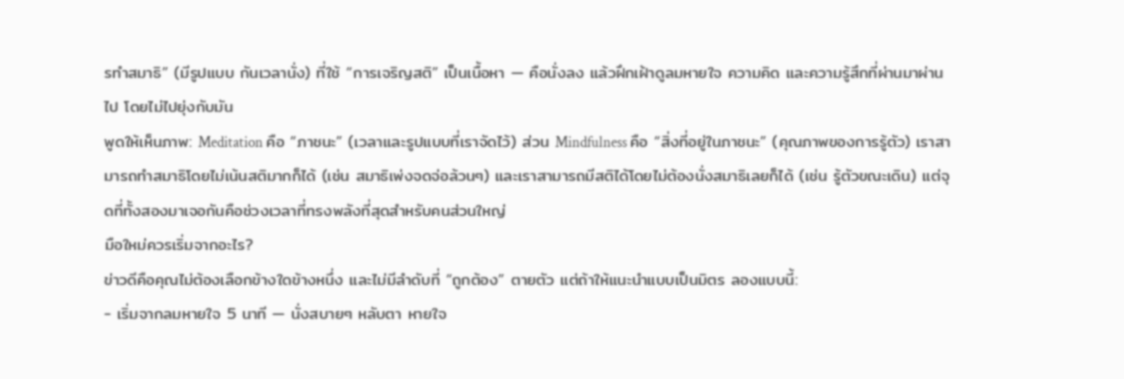รทำสมาธิ” (มีรูปแบบ กันเวลานั่ง) ที่ใช้ “การเจริญสติ” เป็นเนื้อหา — คือนั่งลง แล้วฝึกเฝ้าดูลมหายใจ ความคิด และความรู้สึกที่ผ่านมาผ่านไป โดยไม่ไปยุ่งกับมัน
พูดให้เห็นภาพ: Meditation คือ “ภาชนะ” (เวลาและรูปแบบที่เราจัดไว้) ส่วน Mindfulness คือ “สิ่งที่อยู่ในภาชนะ” (คุณภาพของการรู้ตัว) เราสามารถทำสมาธิโดยไม่เน้นสติมากก็ได้ (เช่น สมาธิเพ่งจดจ่อล้วนๆ) และเราสามารถมีสติได้โดยไม่ต้องนั่งสมาธิเลยก็ได้ (เช่น รู้ตัวขณะเดิน) แต่จุดที่ทั้งสองมาเจอกันคือช่วงเวลาที่ทรงพลังที่สุดสำหรับคนส่วนใหญ่
มือใหม่ควรเริ่มจากอะไร?
ข่าวดีคือคุณไม่ต้องเลือกข้างใดข้างหนึ่ง และไม่มีลำดับที่ “ถูกต้อง” ตายตัว แต่ถ้าให้แนะนำแบบเป็นมิตร ลองแบบนี้:
- เริ่มจากลมหายใจ 5 นาที — นั่งสบายๆ หลับตา หายใจ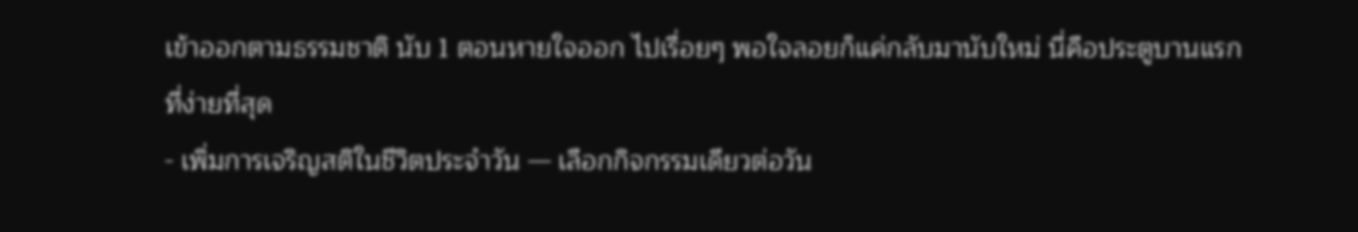เข้าออกตามธรรมชาติ นับ 1 ตอนหายใจออก ไปเรื่อยๆ พอใจลอยก็แค่กลับมานับใหม่ นี่คือประตูบานแรกที่ง่ายที่สุด
- เพิ่มการเจริญสติในชีวิตประจำวัน — เลือกกิจกรรมเดียวต่อวัน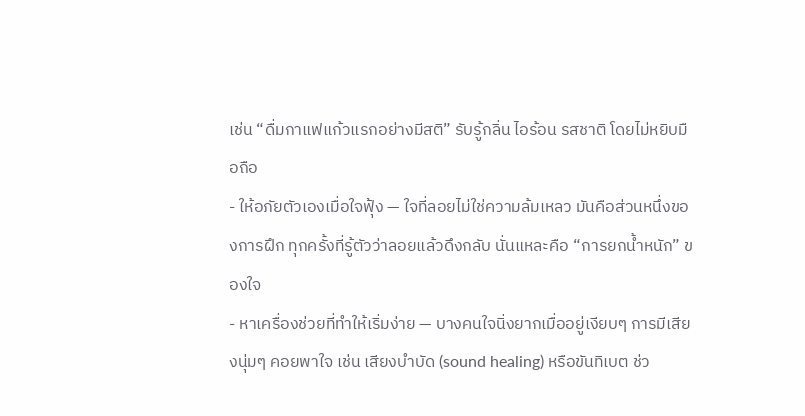เช่น “ดื่มกาแฟแก้วแรกอย่างมีสติ” รับรู้กลิ่น ไอร้อน รสชาติ โดยไม่หยิบมือถือ
- ให้อภัยตัวเองเมื่อใจฟุ้ง — ใจที่ลอยไม่ใช่ความล้มเหลว มันคือส่วนหนึ่งของการฝึก ทุกครั้งที่รู้ตัวว่าลอยแล้วดึงกลับ นั่นแหละคือ “การยกน้ำหนัก” ของใจ
- หาเครื่องช่วยที่ทำให้เริ่มง่าย — บางคนใจนิ่งยากเมื่ออยู่เงียบๆ การมีเสียงนุ่มๆ คอยพาใจ เช่น เสียงบำบัด (sound healing) หรือขันทิเบต ช่ว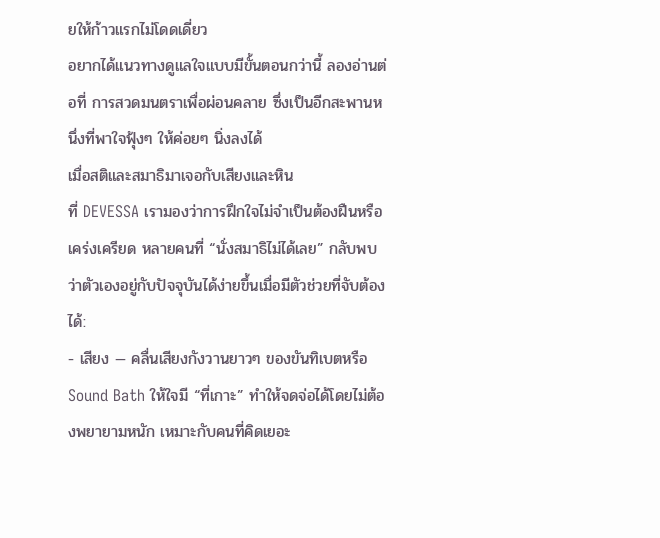ยให้ก้าวแรกไม่โดดเดี่ยว
อยากได้แนวทางดูแลใจแบบมีขั้นตอนกว่านี้ ลองอ่านต่อที่ การสวดมนตราเพื่อผ่อนคลาย ซึ่งเป็นอีกสะพานหนึ่งที่พาใจฟุ้งๆ ให้ค่อยๆ นิ่งลงได้
เมื่อสติและสมาธิมาเจอกับเสียงและหิน
ที่ DEVESSA เรามองว่าการฝึกใจไม่จำเป็นต้องฝืนหรือเคร่งเครียด หลายคนที่ “นั่งสมาธิไม่ได้เลย” กลับพบว่าตัวเองอยู่กับปัจจุบันได้ง่ายขึ้นเมื่อมีตัวช่วยที่จับต้องได้:
- เสียง — คลื่นเสียงกังวานยาวๆ ของขันทิเบตหรือ Sound Bath ให้ใจมี “ที่เกาะ” ทำให้จดจ่อได้โดยไม่ต้องพยายามหนัก เหมาะกับคนที่คิดเยอะ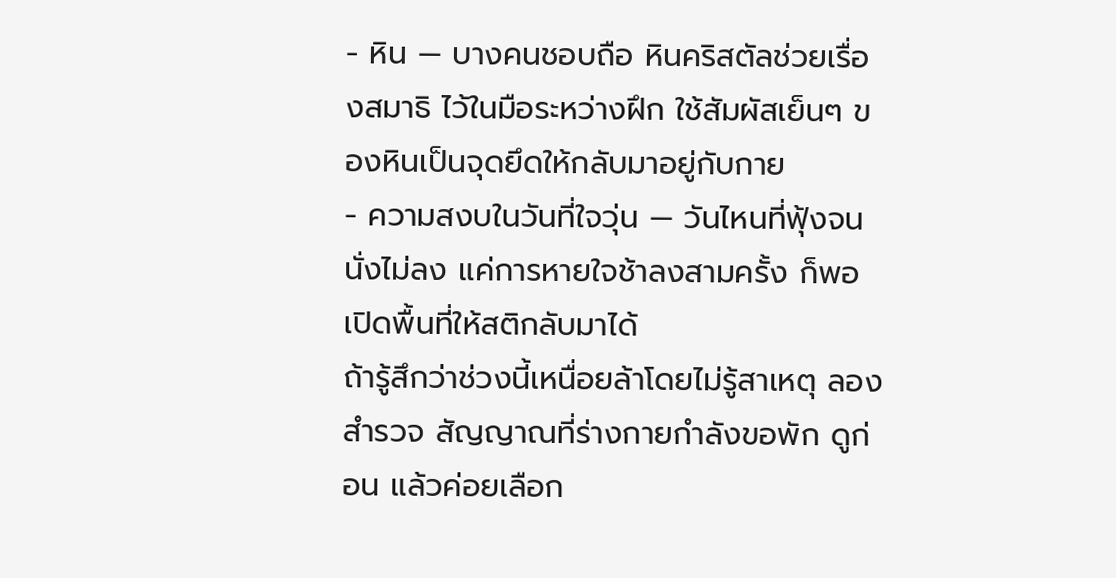- หิน — บางคนชอบถือ หินคริสตัลช่วยเรื่องสมาธิ ไว้ในมือระหว่างฝึก ใช้สัมผัสเย็นๆ ของหินเป็นจุดยึดให้กลับมาอยู่กับกาย
- ความสงบในวันที่ใจวุ่น — วันไหนที่ฟุ้งจนนั่งไม่ลง แค่การหายใจช้าลงสามครั้ง ก็พอเปิดพื้นที่ให้สติกลับมาได้
ถ้ารู้สึกว่าช่วงนี้เหนื่อยล้าโดยไม่รู้สาเหตุ ลองสำรวจ สัญญาณที่ร่างกายกำลังขอพัก ดูก่อน แล้วค่อยเลือก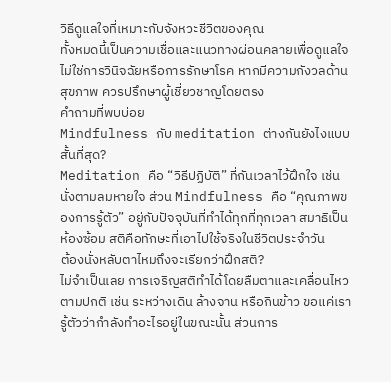วิธีดูแลใจที่เหมาะกับจังหวะชีวิตของคุณ
ทั้งหมดนี้เป็นความเชื่อและแนวทางผ่อนคลายเพื่อดูแลใจ ไม่ใช่การวินิจฉัยหรือการรักษาโรค หากมีความกังวลด้านสุขภาพ ควรปรึกษาผู้เชี่ยวชาญโดยตรง
คำถามที่พบบ่อย
Mindfulness กับ meditation ต่างกันยังไงแบบสั้นที่สุด?
Meditation คือ “วิธีปฏิบัติ” ที่กันเวลาไว้ฝึกใจ เช่น นั่งตามลมหายใจ ส่วน Mindfulness คือ “คุณภาพของการรู้ตัว” อยู่กับปัจจุบันที่ทำได้ทุกที่ทุกเวลา สมาธิเป็นห้องซ้อม สติคือทักษะที่เอาไปใช้จริงในชีวิตประจำวัน
ต้องนั่งหลับตาไหมถึงจะเรียกว่าฝึกสติ?
ไม่จำเป็นเลย การเจริญสติทำได้โดยลืมตาและเคลื่อนไหวตามปกติ เช่น ระหว่างเดิน ล้างจาน หรือกินข้าว ขอแค่เรารู้ตัวว่ากำลังทำอะไรอยู่ในขณะนั้น ส่วนการ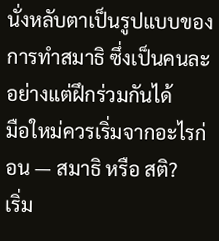นั่งหลับตาเป็นรูปแบบของการทำสมาธิ ซึ่งเป็นคนละอย่างแต่ฝึกร่วมกันได้
มือใหม่ควรเริ่มจากอะไรก่อน — สมาธิ หรือ สติ?
เริ่ม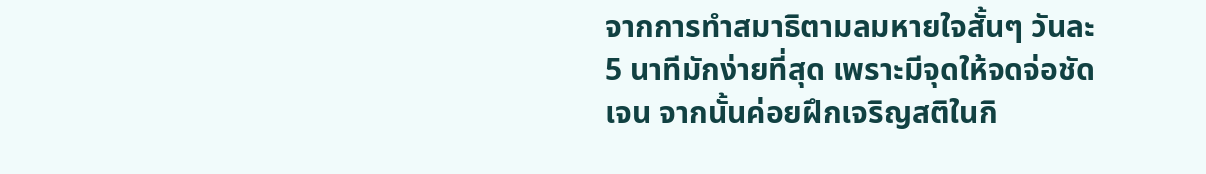จากการทำสมาธิตามลมหายใจสั้นๆ วันละ 5 นาทีมักง่ายที่สุด เพราะมีจุดให้จดจ่อชัดเจน จากนั้นค่อยฝึกเจริญสติในกิ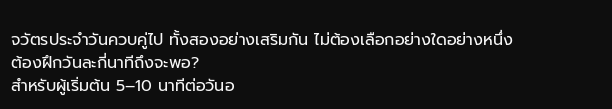จวัตรประจำวันควบคู่ไป ทั้งสองอย่างเสริมกัน ไม่ต้องเลือกอย่างใดอย่างหนึ่ง
ต้องฝึกวันละกี่นาทีถึงจะพอ?
สำหรับผู้เริ่มต้น 5–10 นาทีต่อวันอ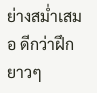ย่างสม่ำเสมอ ดีกว่าฝึกยาวๆ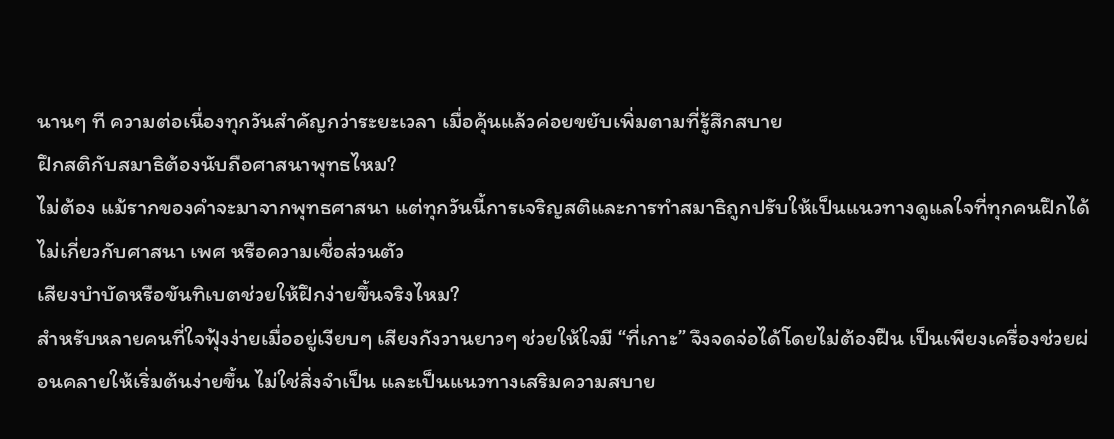นานๆ ที ความต่อเนื่องทุกวันสำคัญกว่าระยะเวลา เมื่อคุ้นแล้วค่อยขยับเพิ่มตามที่รู้สึกสบาย
ฝึกสติกับสมาธิต้องนับถือศาสนาพุทธไหม?
ไม่ต้อง แม้รากของคำจะมาจากพุทธศาสนา แต่ทุกวันนี้การเจริญสติและการทำสมาธิถูกปรับให้เป็นแนวทางดูแลใจที่ทุกคนฝึกได้ ไม่เกี่ยวกับศาสนา เพศ หรือความเชื่อส่วนตัว
เสียงบำบัดหรือขันทิเบตช่วยให้ฝึกง่ายขึ้นจริงไหม?
สำหรับหลายคนที่ใจฟุ้งง่ายเมื่ออยู่เงียบๆ เสียงกังวานยาวๆ ช่วยให้ใจมี “ที่เกาะ” จึงจดจ่อได้โดยไม่ต้องฝืน เป็นเพียงเครื่องช่วยผ่อนคลายให้เริ่มต้นง่ายขึ้น ไม่ใช่สิ่งจำเป็น และเป็นแนวทางเสริมความสบาย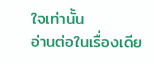ใจเท่านั้น
อ่านต่อในเรื่องเดีย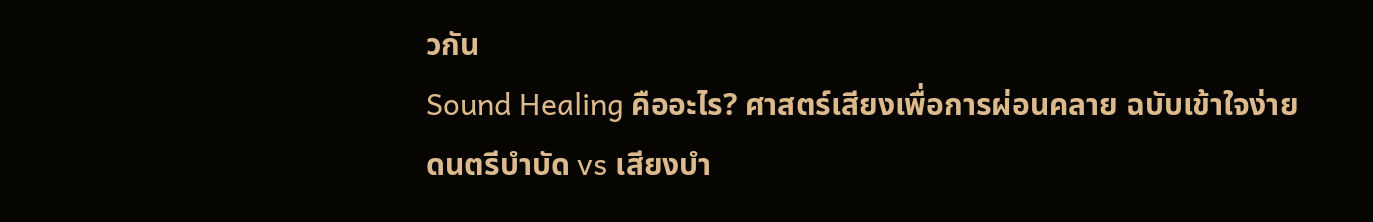วกัน
Sound Healing คืออะไร? ศาสตร์เสียงเพื่อการผ่อนคลาย ฉบับเข้าใจง่าย
ดนตรีบำบัด vs เสียงบำ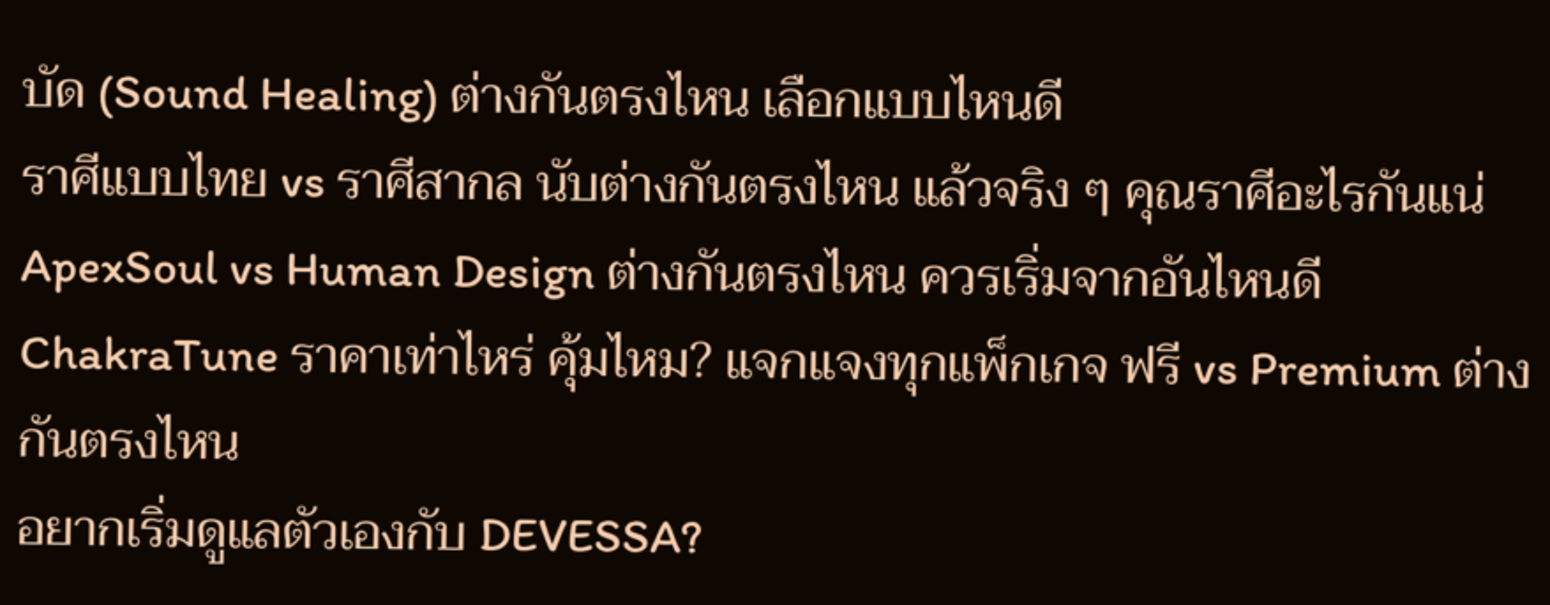บัด (Sound Healing) ต่างกันตรงไหน เลือกแบบไหนดี
ราศีแบบไทย vs ราศีสากล นับต่างกันตรงไหน แล้วจริง ๆ คุณราศีอะไรกันแน่
ApexSoul vs Human Design ต่างกันตรงไหน ควรเริ่มจากอันไหนดี
ChakraTune ราคาเท่าไหร่ คุ้มไหม? แจกแจงทุกแพ็กเกจ ฟรี vs Premium ต่างกันตรงไหน
อยากเริ่มดูแลตัวเองกับ DEVESSA?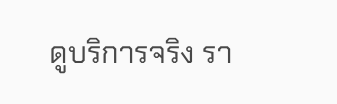ดูบริการจริง รา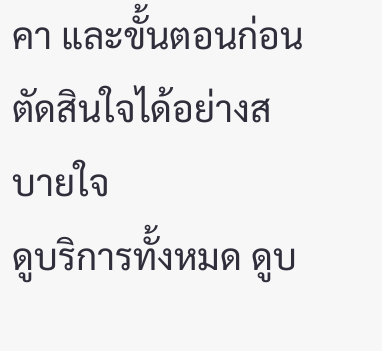คา และขั้นตอนก่อนตัดสินใจได้อย่างสบายใจ
ดูบริการทั้งหมด ดูบ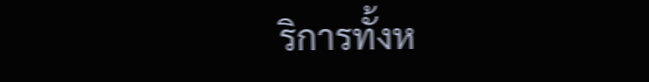ริการทั้งห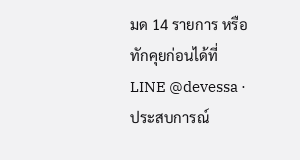มด 14 รายการ หรือทักคุยก่อนได้ที่ LINE @devessa · ประสบการณ์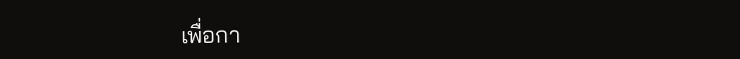เพื่อกา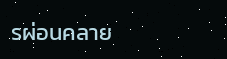รผ่อนคลาย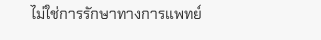ไม่ใช่การรักษาทางการแพทย์